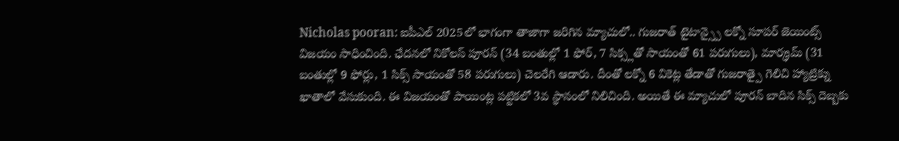Nicholas pooran: ఐపీఎల్ 2025లో భాగంగా తాజాగా జరిగిన మ్యాచులో.. గుజరాత్ టైటాన్స్పై లక్నో సూపర్ జెయింట్స్ విజయం సాధించింది. ఛేదనలో నికోలస్ పూరన్ (34 బంతుల్లో 1 ఫోర్, 7 సిక్స్లతో సాయంతో 61 పరుగులు), మార్క్రమ్ (31 బంతుల్లో 9 ఫోర్లు, 1 సిక్స్ సాయంతో 58 పరుగులు) చెలరేగి ఆడారు. దీంతో లక్నో 6 వికెట్ల తేడాతో గుజరాత్పై గెలిచి హ్యాట్రిక్ను ఖాతాలో వేసుకుంది. ఈ విజయంతో పాయింట్ల పట్టికలో 3వ స్థానంలో నిలిచింది. అయితే ఈ మ్యాచులో పూరన్ బాదిన సిక్స్ దెబ్బకు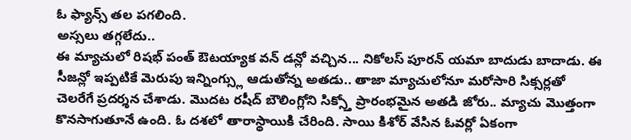ఓ ఫ్యాన్స్ తల పగలింది.
అస్సలు తగ్గలేదు..
ఈ మ్యాచులో రిషభ్ పంత్ ఔటయ్యాక వన్ డన్లో వచ్చిన... నికోలస్ పూరన్ యమా బాదుడు బాదాడు. ఈ సీజన్లో ఇప్పటికే మెరుపు ఇన్నింగ్స్లు ఆడుతోన్న అతడు.. తాజా మ్యాచులోనూ మరోసారి సిక్సర్లతో చెలరేగే ప్రదర్శన చేశాడు. మొదట రషీద్ బౌలింగ్లోని సిక్స్తో ప్రారంభమైన అతడి జోరు.. మ్యాచు మొత్తంగా కొనసాగుతూనే ఉంది. ఓ దశలో తారాస్థాయికి చేరింది. సాయి కిశోర్ వేసిన ఓవర్లో ఏకంగా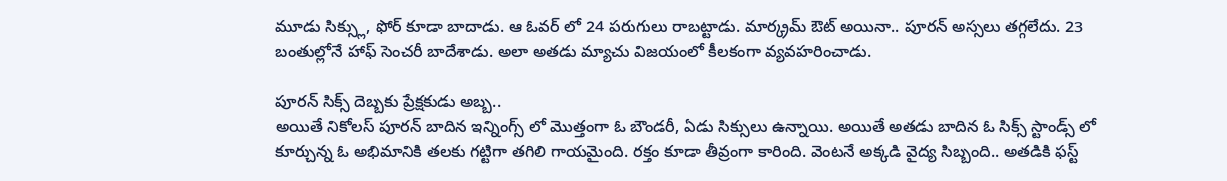మూడు సిక్స్లు, ఫోర్ కూడా బాదాడు. ఆ ఓవర్ లో 24 పరుగులు రాబట్టాడు. మార్క్రమ్ ఔట్ అయినా.. పూరన్ అస్సలు తగ్గలేదు. 23 బంతుల్లోనే హాఫ్ సెంచరీ బాదేశాడు. అలా అతడు మ్యాచు విజయంలో కీలకంగా వ్యవహరించాడు.

పూరన్ సిక్స్ దెబ్బకు ప్రేక్షకుడు అబ్బ..
అయితే నికోలస్ పూరన్ బాదిన ఇన్నింగ్స్ లో మొత్తంగా ఓ బౌండరీ, ఏడు సిక్సులు ఉన్నాయి. అయితే అతడు బాదిన ఓ సిక్స్ స్టాండ్స్ లో కూర్చున్న ఓ అభిమానికి తలకు గట్టిగా తగిలి గాయమైంది. రక్తం కూడా తీవ్రంగా కారింది. వెంటనే అక్కడి వైద్య సిబ్బంది.. అతడికి ఫస్ట్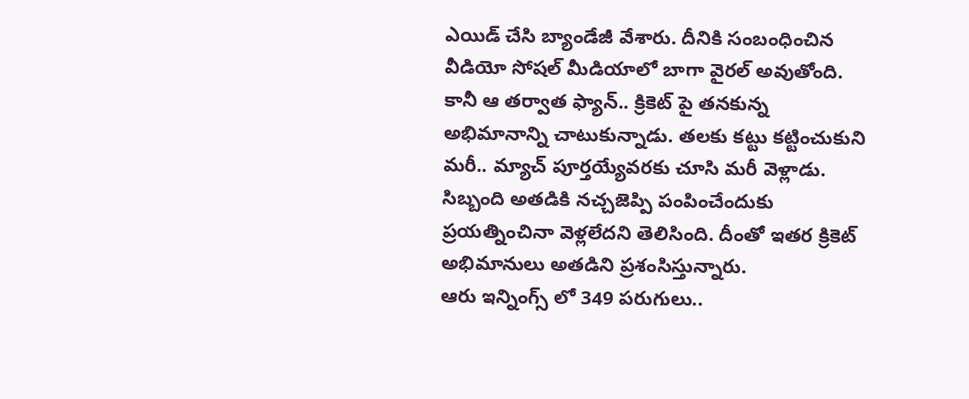ఎయిడ్ చేసి బ్యాండేజీ వేశారు. దీనికి సంబంధించిన వీడియో సోషల్ మీడియాలో బాగా వైరల్ అవుతోంది. కానీ ఆ తర్వాత ఫ్యాన్.. క్రికెట్ పై తనకున్న అభిమానాన్ని చాటుకున్నాడు. తలకు కట్టు కట్టించుకుని మరీ.. మ్యాచ్ పూర్తయ్యేవరకు చూసి మరీ వెళ్లాడు. సిబ్బంది అతడికి నచ్చజెప్పి పంపించేందుకు ప్రయత్నించినా వెళ్లలేదని తెలిసింది. దీంతో ఇతర క్రికెట్ అభిమానులు అతడిని ప్రశంసిస్తున్నారు.
ఆరు ఇన్నింగ్స్ లో 349 పరుగులు..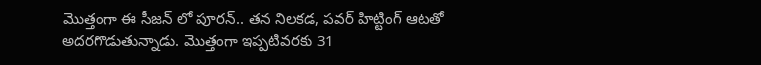మొత్తంగా ఈ సీజన్ లో పూరన్.. తన నిలకడ, పవర్ హిట్టింగ్ ఆటతో అదరగొడుతున్నాడు. మొత్తంగా ఇప్పటివరకు 31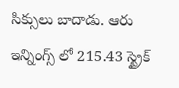సిక్సులు బాదాడు. ఆరు ఇన్నింగ్స్ లో 215.43 స్ట్రైక్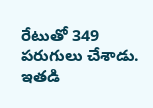రేటుతో 349 పరుగులు చేశాడు. ఇతడి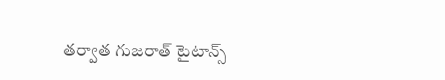తర్వాత గుజరాత్ టైటాన్స్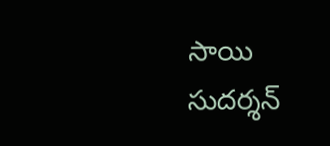సాయి సుదర్శన్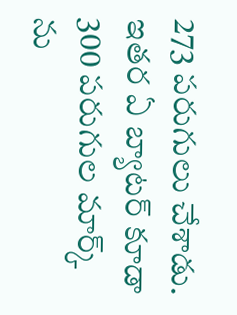273 పరుగులు చేశాడు. ఇతర ఏ బ్యాటర్ కూడా 300 పరుగుల మార్క్ ను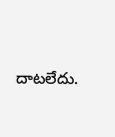దాటలేదు.